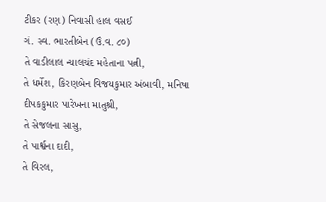ટીકર (રણ) નિવાસી હાલ વસઈ
ગં. સ્વ. ભારતીબેન (ઉં.વ. ૮૦)
તે વાડીલાલ ન્યાલચંદ મહેતાના પત્ની,
તે ધર્મેશ, કિરણબેન વિજયકુમાર અંબાવી, મનિષા દીપકકુમાર પારેખના માતુશ્રી,
તે સેજલના સાસુ,
તે પાર્શ્વના દાદી,
તે વિરલ,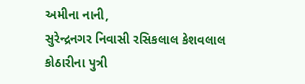અમીના નાની,
સુરેન્દ્રનગર નિવાસી રસિકલાલ કેશવલાલ કોઠારીના પુત્રી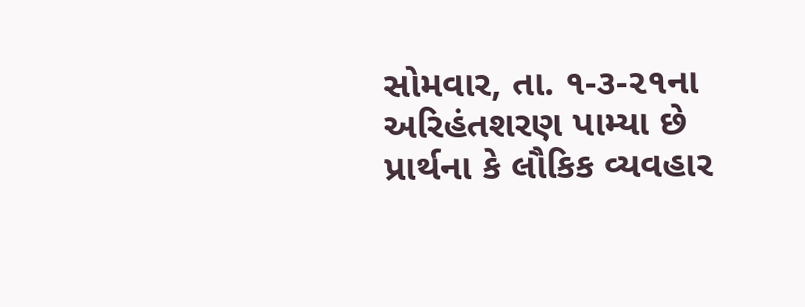સોમવાર, તા. ૧-૩-૨૧ના અરિહંતશરણ પામ્યા છે
પ્રાર્થના કે લૌકિક વ્યવહાર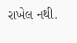રાખેલ નથી.